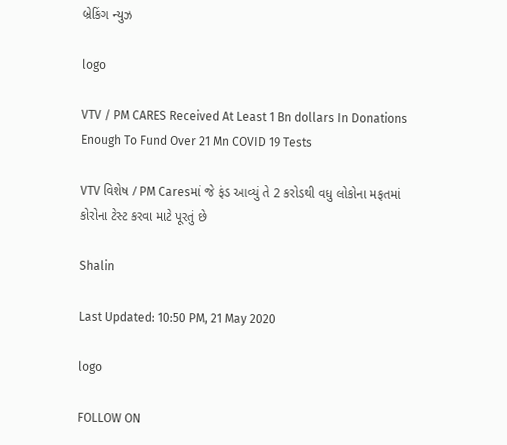બ્રેકિંગ ન્યુઝ

logo

VTV / PM CARES Received At Least 1 Bn dollars In Donations Enough To Fund Over 21 Mn COVID 19 Tests

VTV વિશેષ / PM Caresમાં જે ફંડ આવ્યું તે 2 કરોડથી વધુ લોકોના મફતમાં કોરોના ટેસ્ટ કરવા માટે પૂરતું છે

Shalin

Last Updated: 10:50 PM, 21 May 2020

logo

FOLLOW ON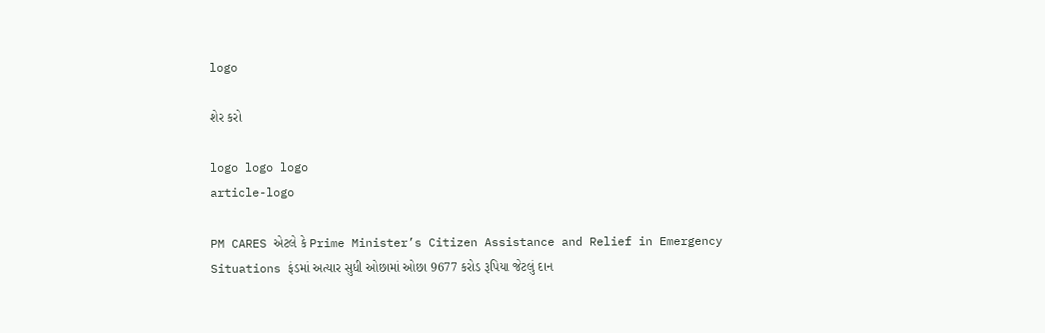logo

શેર કરો

logo logo logo
article-logo

PM CARES એટલે કે Prime Minister’s Citizen Assistance and Relief in Emergency Situations ફંડમાં અત્યાર સુધી ઓછામાં ઓછા 9677 કરોડ રૂપિયા જેટલું દાન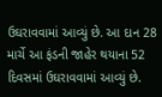ઉઘરાવવામાં આવ્યું છે. આ દાન 28 માર્ચે આ ફંડની જાહેર થયાના 52 દિવસમાં ઉઘરાવવામાં આવ્યું છે.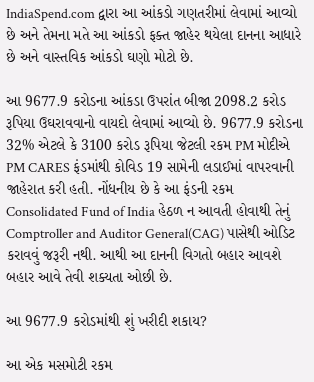IndiaSpend.com દ્વારા આ આંકડો ગણતરીમાં લેવામાં આવ્યો છે અને તેમના મતે આ આંકડો ફક્ત જાહેર થયેલા દાનના આધારે છે અને વાસ્તવિક આંકડો ઘણો મોટો છે.

આ 9677.9 કરોડના આંકડા ઉપરાંત બીજા 2098.2 કરોડ રૂપિયા ઉઘરાવવાનો વાયદો લેવામાં આવ્યો છે. 9677.9 કરોડના 32% એટલે કે 3100 કરોડ રૂપિયા જેટલી રકમ PM મોદીએ PM CARES ફંડમાંથી કોવિડ 19 સામેની લડાઈમાં વાપરવાની જાહેરાત કરી હતી. નોંધનીય છે કે આ ફંડની રકમ Consolidated Fund of India હેઠળ ન આવતી હોવાથી તેનું Comptroller and Auditor General(CAG) પાસેથી ઓડિટ કરાવવું જરૂરી નથી. આથી આ દાનની વિગતો બહાર આવશે બહાર આવે તેવી શક્યતા ઓછી છે.

આ 9677.9 કરોડમાંથી શું ખરીદી શકાય?

આ એક મસમોટી રકમ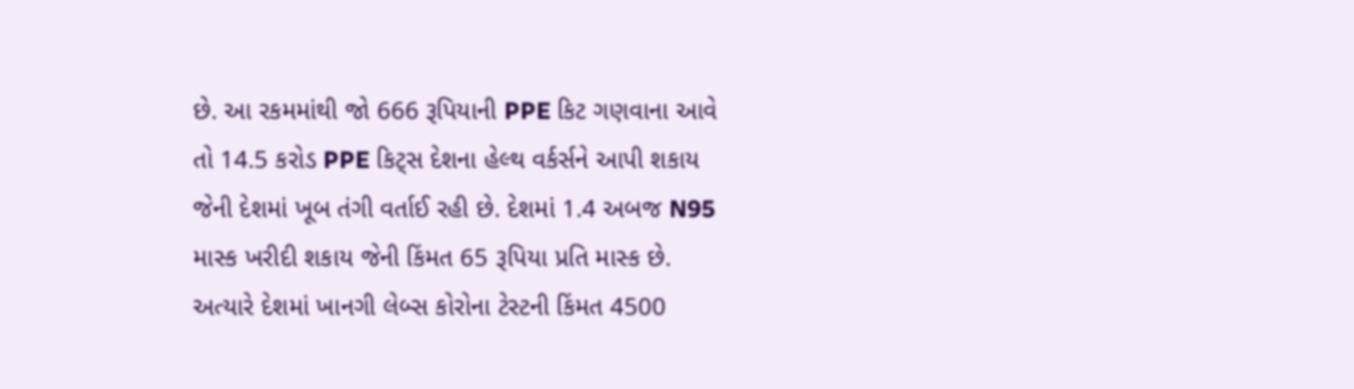છે. આ રકમમાંથી જો 666 રૂપિયાની PPE કિટ ગણવાના આવે તો 14.5 કરોડ PPE કિટ્સ દેશના હેલ્થ વર્કર્સને આપી શકાય જેની દેશમાં ખૂબ તંગી વર્તાઈ રહી છે. દેશમાં 1.4 અબજ N95 માસ્ક ખરીદી શકાય જેની કિંમત 65 રૂપિયા પ્રતિ માસ્ક છે. અત્યારે દેશમાં ખાનગી લેબ્સ કોરોના ટેસ્ટની કિંમત 4500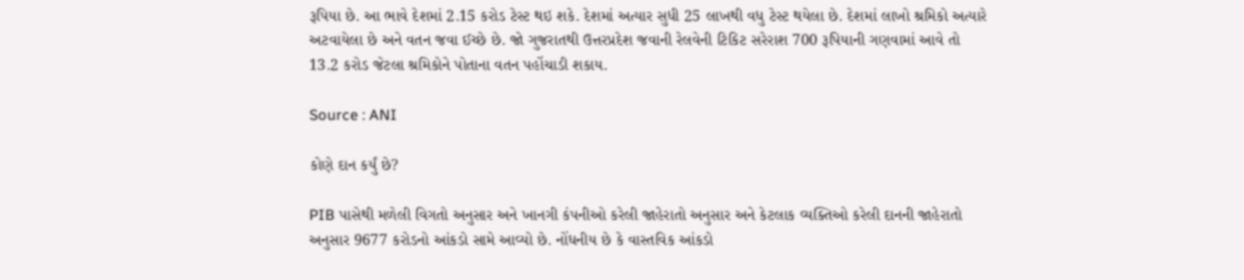રૂપિયા છે. આ ભાવે દેશમાં 2.15 કરોડ ટેસ્ટ થઇ શકે. દેશમાં અત્યાર સુધી 25 લાખથી વધુ ટેસ્ટ થયેલા છે. દેશમાં લાખો શ્રમિકો અત્યારે અટવાયેલા છે અને વતન જવા ઈચ્છે છે. જો ગુજરાતથી ઉત્તરપ્રદેશ જવાની રેલવેની ટિકિટ સરેરાશ 700 રૂપિયાની ગણવામાં આવે તો 13.2 કરોડ જેટલા શ્રમિકોને પોતાના વતન પહોંચાડી શકાય.

Source : ANI

કોણે દાન કર્યું છે?

PIB પાસેથી મળેલી વિગતો અનુસાર અને ખાનગી કંપનીઓ કરેલી જાહેરાતો અનુસાર અને કેટલાક વ્યક્તિઓ કરેલી દાનની જાહેરાતો અનુસાર 9677 કરોડનો આંકડો સામે આવ્યો છે. નોંધનીય છે કે વાસ્તવિક આંકડો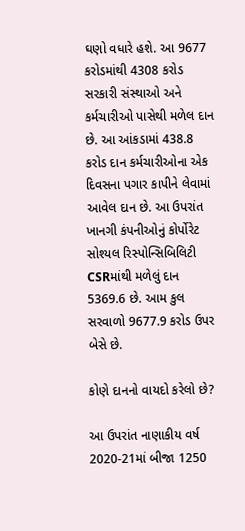ઘણો વધારે હશે. આ 9677 કરોડમાંથી 4308 કરોડ સરકારી સંસ્થાઓ અને કર્મચારીઓ પાસેથી મળેલ દાન છે. આ આંકડામાં 438.8 કરોડ દાન કર્મચારીઓના એક દિવસના પગાર કાપીને લેવામાં આવેલ દાન છે. આ ઉપરાંત ખાનગી કંપનીઓનું કોર્પોરેટ સોશ્યલ રિસ્પોન્સિબિલિટી CSRમાંથી મળેલું દાન 5369.6 છે. આમ કુલ સરવાળો 9677.9 કરોડ ઉપર બેસે છે.

કોણે દાનનો વાયદો કરેલો છે?

આ ઉપરાંત નાણાકીય વર્ષ 2020-21માં બીજા 1250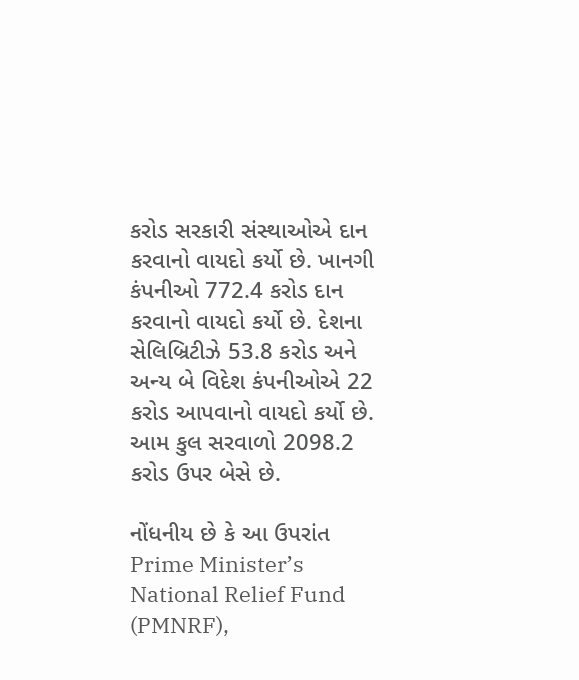કરોડ સરકારી સંસ્થાઓએ દાન કરવાનો વાયદો કર્યો છે. ખાનગી કંપનીઓ 772.4 કરોડ દાન કરવાનો વાયદો કર્યો છે. દેશના સેલિબ્રિટીઝે 53.8 કરોડ અને અન્ય બે વિદેશ કંપનીઓએ 22 કરોડ આપવાનો વાયદો કર્યો છે. આમ કુલ સરવાળો 2098.2 કરોડ ઉપર બેસે છે.

નોંધનીય છે કે આ ઉપરાંત Prime Minister’s National Relief Fund (PMNRF),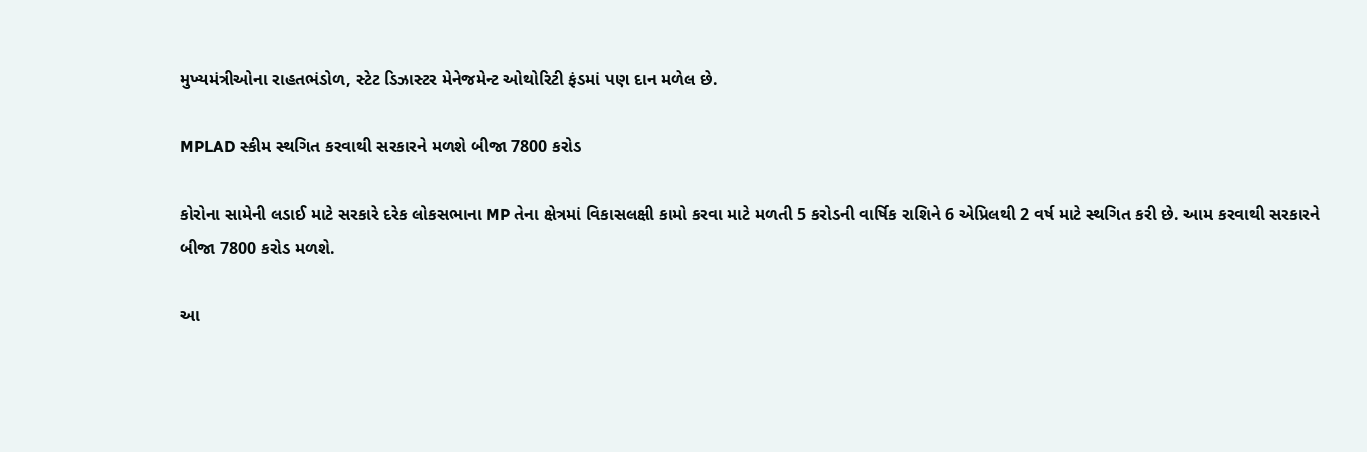મુખ્યમંત્રીઓના રાહતભંડોળ, સ્ટેટ ડિઝાસ્ટર મેનેજમેન્ટ ઓથોરિટી ફંડમાં પણ દાન મળેલ છે.

MPLAD સ્કીમ સ્થગિત કરવાથી સરકારને મળશે બીજા 7800 કરોડ

કોરોના સામેની લડાઈ માટે સરકારે દરેક લોકસભાના MP તેના ક્ષેત્રમાં વિકાસલક્ષી કામો કરવા માટે મળતી 5 કરોડની વાર્ષિક રાશિને 6 એપ્રિલથી 2 વર્ષ માટે સ્થગિત કરી છે. આમ કરવાથી સરકારને બીજા 7800 કરોડ મળશે.

આ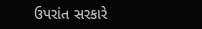ઉપરાંત સરકારે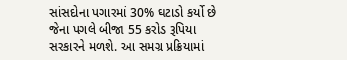સાંસદોના પગારમાં 30% ઘટાડો કર્યો છે જેના પગલે બીજા 55 કરોડ રૂપિયા સરકારને મળશે. આ સમગ્ર પ્રક્રિયામાં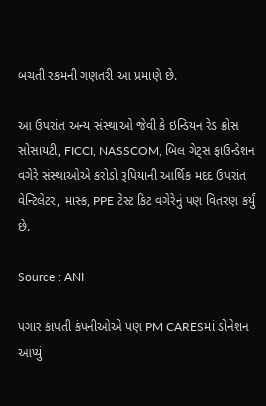બચતી રકમની ગણતરી આ પ્રમાણે છે.

આ ઉપરાંત અન્ય સંસ્થાઓ જેવી કે ઇન્ડિયન રેડ ક્રોસ સોસાયટી, FICCI, NASSCOM, બિલ ગેટ્સ ફાઉન્ડેશન વગેરે સંસ્થાઓએ કરોડો રૂપિયાની આર્થિક મદદ ઉપરાંત વેન્ટિલેટર, માસ્ક, PPE ટેસ્ટ કિટ વગેરેનું પણ વિતરણ કર્યું છે.

Source : ANI

પગાર કાપતી કંપનીઓએ પણ PM CARESમાં ડોનેશન આપ્યું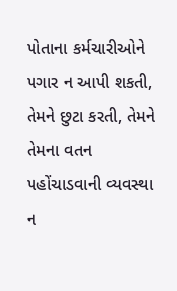પોતાના કર્મચારીઓને પગાર ન આપી શકતી, તેમને છુટા કરતી, તેમને તેમના વતન પહોંચાડવાની વ્યવસ્થા ન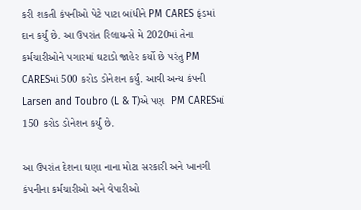કરી શકતી કંપનીઓ પેટે પાટા બાંધીને PM CARES ફંડમાં દાન કર્યું છે. આ ઉપરાંત રિલાયન્સે મે 2020માં તેના કર્મચારીઓને પગારમાં ઘટાડો જાહેર કર્યો છે પરંતુ PM CARESમાં 500 કરોડ ડોનેશન કર્યું. આવી અન્ય કંપની Larsen and Toubro (L & T)એ પણ  PM CARESમાં 150 કરોડ ડોનેશન કર્યું છે.

આ ઉપરાંત દેશના ઘણા નાના મોટા સરકારી અને ખાનગી કંપનીના કર્મચારીઓ અને વેપારીઓ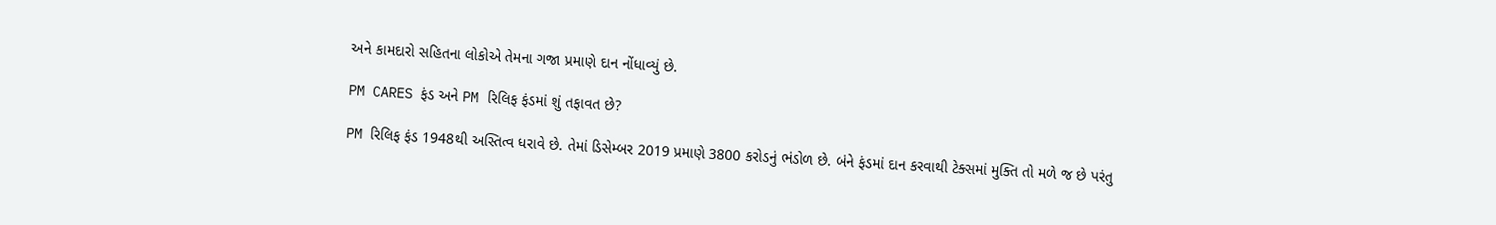અને કામદારો સહિતના લોકોએ તેમના ગજા પ્રમાણે દાન નોંધાવ્યું છે.

PM CARES ફંડ અને PM રિલિફ ફંડમાં શું તફાવત છે?

PM રિલિફ ફંડ 1948થી અસ્તિત્વ ધરાવે છે. તેમાં ડિસેમ્બર 2019 પ્રમાણે 3800 કરોડનું ભંડોળ છે. બંને ફંડમાં દાન કરવાથી ટેક્સમાં મુક્તિ તો મળે જ છે પરંતુ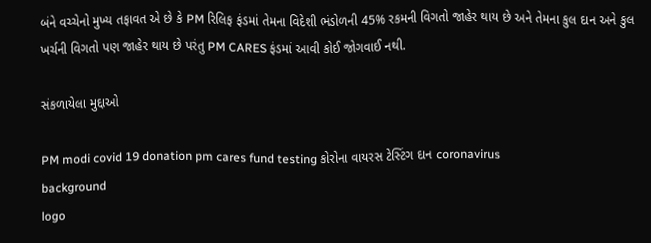બંને વચ્ચેનો મુખ્ય તફાવત એ છે કે PM રિલિફ ફંડમાં તેમના વિદેશી ભંડોળની 45% રકમની વિગતો જાહેર થાય છે અને તેમના કુલ દાન અને કુલ ખર્ચની વિગતો પણ જાહેર થાય છે પરંતુ PM CARES ફંડમાં આવી કોઈ જોગવાઈ નથી.

સંકળાયેલા મુદ્દાઓ

PM modi covid 19 donation pm cares fund testing કોરોના વાયરસ ટેસ્ટિંગ દાન coronavirus
background
logo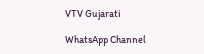VTV Gujarati

WhatsApp Channel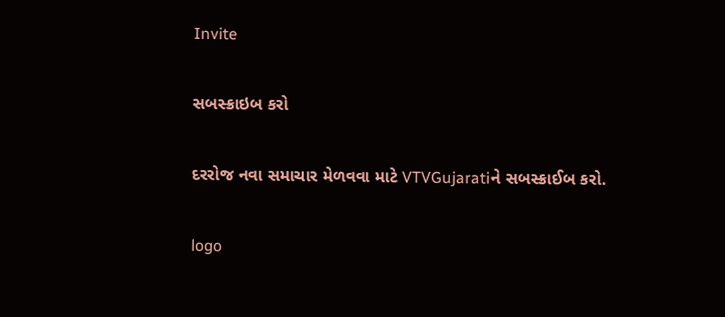Invite

સબસ્ક્રાઇબ કરો

દરરોજ નવા સમાચાર મેળવવા માટે VTVGujaratiને સબસ્ક્રાઈબ કરો.

logo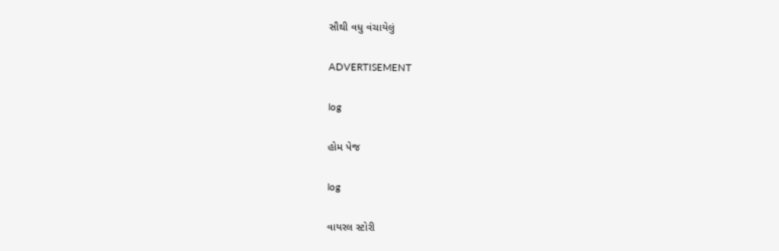સૌથી વધુ વંચાયેલું

ADVERTISEMENT

log

હોમ પેજ

log

વાયરલ સ્ટોરી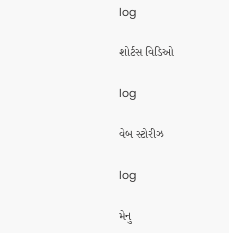log

શોર્ટસ વિડિઓ

log

વેબ સ્ટોરીઝ

log

મેનુ